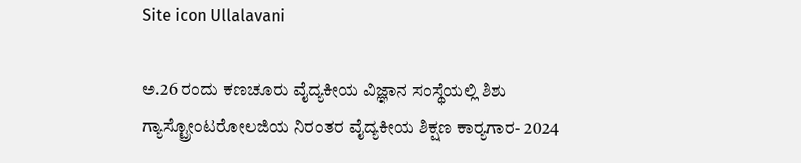Site icon Ullalavani

ಅ.26 ರಂದು ಕಣಚೂರು ವೈದ್ಯಕೀಯ ವಿಜ್ಞಾನ ಸಂಸ್ಥೆಯಲ್ಲಿ ಶಿಶು ಗ್ಯಾಸ್ಟ್ರೋಂಟರೋಲಜಿಯ ನಿರಂತರ ವೈದ್ಯಕೀಯ ಶಿಕ್ಷಣ ಕಾರ‍್ಯಗಾರ- 2024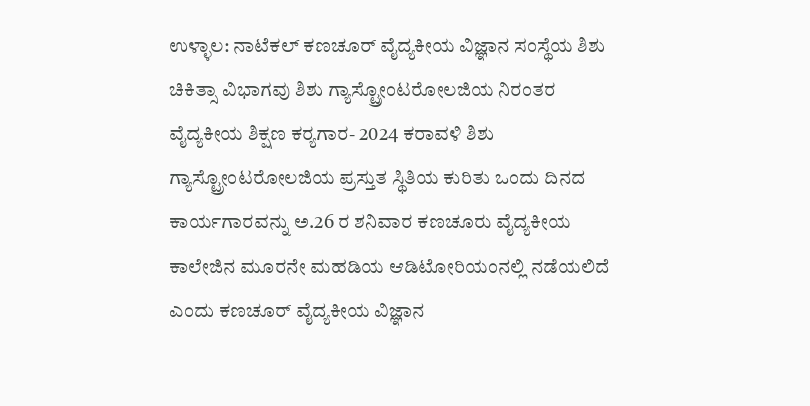ಉಳ್ಳಾಲ: ನಾಟೆಕಲ್ ಕಣಚೂರ್ ವೈದ್ಯಕೀಯ ವಿಜ್ಞಾನ ಸಂಸ್ಥೆಯ ಶಿಶು ಚಿಕಿತ್ಸಾ ವಿಭಾಗವು ಶಿಶು ಗ್ಯಾಸ್ಟ್ರೋಂಟರೋಲಜಿಯ ನಿರಂತರ ವೈದ್ಯಕೀಯ ಶಿಕ್ಷಣ ಕರ‍್ಯಗಾರ- 2024 ಕರಾವಳಿ ಶಿಶು ಗ್ಯಾಸ್ಟ್ರೋಂಟರೋಲಜಿಯ ಪ್ರಸ್ತುತ ಸ್ಥಿತಿಯ ಕುರಿತು ಒಂದು ದಿನದ ಕಾರ್ಯಗಾರವನ್ನು ಅ.26 ರ ಶನಿವಾರ ಕಣಚೂರು ವೈದ್ಯಕೀಯ ಕಾಲೇಜಿನ ಮೂರನೇ ಮಹಡಿಯ ಆಡಿಟೋರಿಯಂನಲ್ಲಿ ನಡೆಯಲಿದೆ ಎಂದು ಕಣಚೂರ್ ವೈದ್ಯಕೀಯ ವಿಜ್ಞಾನ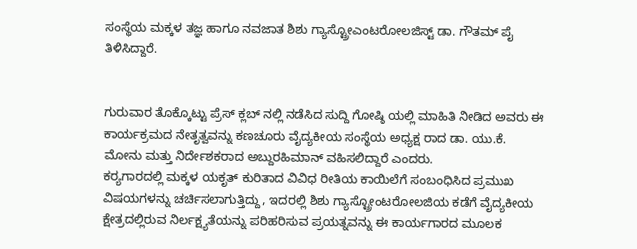ಸಂಸ್ಥೆಯ ಮಕ್ಕಳ ತಜ್ಞ ಹಾಗೂ ನವಜಾತ ಶಿಶು ಗ್ಯಾಸ್ಟ್ರೋಎಂಟರೋಲಜಿಸ್ಟ್ ಡಾ. ಗೌತಮ್ ಪೈ ತಿಳಿಸಿದ್ದಾರೆ.


ಗುರುವಾರ ತೊಕ್ಕೊಟ್ಟು ಪ್ರೆಸ್ ಕ್ಲಬ್ ನಲ್ಲಿ ನಡೆಸಿದ ಸುದ್ದಿ ಗೋಷ್ಠಿ ಯಲ್ಲಿ ಮಾಹಿತಿ ನೀಡಿದ ಅವರು ಈ ಕಾರ್ಯಕ್ರಮದ ನೇತೃತ್ವವನ್ನು ಕಣಚೂರು ವೈದ್ಯಕೀಯ ಸಂಸ್ಥೆಯ ಅಧ್ಯಕ್ಷ ರಾದ ಡಾ. ಯು.ಕೆ. ಮೋನು ಮತ್ತು ನಿರ್ದೇಶಕರಾದ ಅಬ್ದುರಹಿಮಾನ್ ವಹಿಸಲಿದ್ದಾರೆ ಎಂದರು.
ಕರ‍್ಯಗಾರದಲ್ಲಿ ಮಕ್ಕಳ ಯಕೃತ್ ಕುರಿತಾದ ವಿವಿಧ ರೀತಿಯ ಕಾಯಿಲೆಗೆ ಸಂಬಂಧಿಸಿದ ಪ್ರಮುಖ ವಿಷಯಗಳನ್ನು ಚರ್ಚಿಸಲಾಗುತ್ತಿದ್ದು, ಇದರಲ್ಲಿ ಶಿಶು ಗ್ಯಾಸ್ಟ್ರೋಂಟರೋಲಜಿಯ ಕಡೆಗೆ ವೈದ್ಯಕೀಯ ಕ್ಷೇತ್ರದಲ್ಲಿರುವ ನಿರ್ಲಕ್ಷ್ಯತೆಯನ್ನು ಪರಿಹರಿಸುವ ಪ್ರಯತ್ನವನ್ನು ಈ ಕಾರ್ಯಗಾರದ ಮೂಲಕ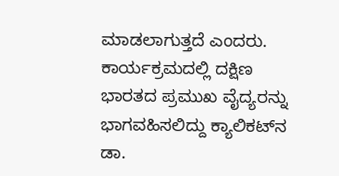ಮಾಡಲಾಗುತ್ತದೆ ಎಂದರು.
ಕಾರ್ಯಕ್ರಮದಲ್ಲಿ ದಕ್ಷಿಣ ಭಾರತದ ಪ್ರಮುಖ ವೈದ್ಯರನ್ನು ಭಾಗವಹಿಸಲಿದ್ದು ಕ್ಯಾಲಿಕಟ್‌ನ ಡಾ.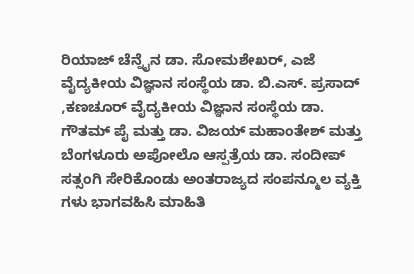ರಿಯಾಜ್ ಚೆನ್ನೈನ ಡಾ. ಸೋಮಶೇಖರ್, ಎಜೆ ವೈದ್ಯಕೀಯ ವಿಜ್ಞಾನ ಸಂಸ್ಥೆಯ ಡಾ. ಬಿ.ಎಸ್. ಪ್ರಸಾದ್ ,ಕಣಚೂರ್ ವೈದ್ಯಕೀಯ ವಿಜ್ಞಾನ ಸಂಸ್ಥೆಯ ಡಾ. ಗೌತಮ್ ಪೈ ಮತ್ತು ಡಾ. ವಿಜಯ್ ಮಹಾಂತೇಶ್ ಮತ್ತು ಬೆಂಗಳೂರು ಅಪೋಲೊ ಆಸ್ಪತ್ರೆಯ ಡಾ. ಸಂದೀಪ್ ಸತ್ಸಂಗಿ ಸೇರಿಕೊಂಡು ಅಂತರಾಜ್ಯದ ಸಂಪನ್ಮೂಲ ವ್ಯಕ್ತಿ ಗಳು ಭಾಗವಹಿಸಿ ಮಾಹಿತಿ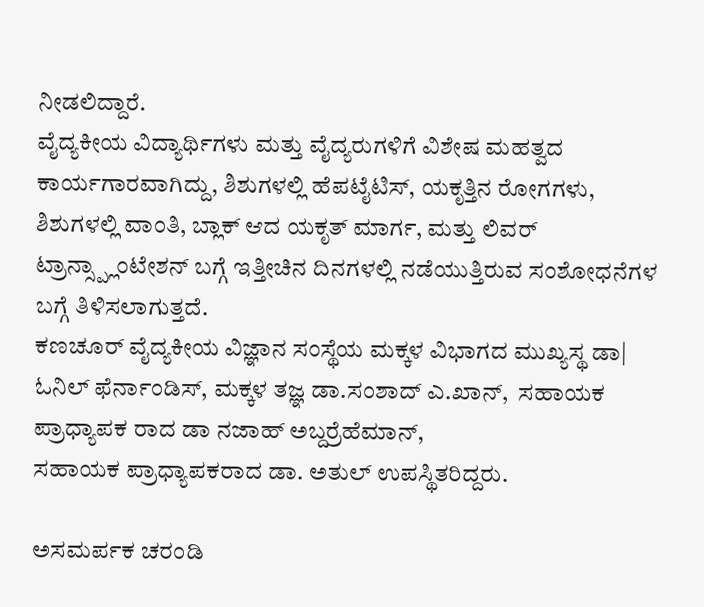ನೀಡಲಿದ್ದಾರೆ.
ವೈದ್ಯಕೀಯ ವಿದ್ಯಾರ್ಥಿಗಳು ಮತ್ತು ವೈದ್ಯರುಗಳಿಗೆ ವಿಶೇಷ ಮಹತ್ವದ ಕಾರ್ಯಗಾರವಾಗಿದ್ದು, ಶಿಶುಗಳಲ್ಲಿ ಹೆಪಟೈಟಿಸ್, ಯಕೃತ್ತಿನ ರೋಗಗಳು, ಶಿಶುಗಳಲ್ಲಿ ವಾಂತಿ, ಬ್ಲಾಕ್ ಆದ ಯಕೃತ್ ಮಾರ್ಗ, ಮತ್ತು ಲಿವರ್ ಟ್ರಾನ್ಸ್ಪ್ಲಾಂಟೇಶನ್ ಬಗ್ಗೆ ಇತ್ತೀಚಿನ ದಿನಗಳಲ್ಲಿ ನಡೆಯುತ್ತಿರುವ ಸಂಶೋಧನೆಗಳ ಬಗ್ಗೆ ತಿಳಿಸಲಾಗುತ್ತದೆ.
ಕಣಚೂರ್ ವೈದ್ಯಕೀಯ ವಿಜ್ಞಾನ ಸಂಸ್ಥೆಯ ಮಕ್ಕಳ ವಿಭಾಗದ ಮುಖ್ಯಸ್ಥ ಡಾ| ಓನಿಲ್ ಫೆರ್ನಾಂಡಿಸ್, ಮಕ್ಕಳ ತಜ್ಞ ಡಾ.ಸಂಶಾದ್ ಎ.ಖಾನ್,  ಸಹಾಯಕ  ಪ್ರಾಧ್ಯಾಪಕ ರಾದ ಡಾ ನಜಾಹ್ ಅಬ್ದರ‍್ರೆಹೆಮಾನ್,
ಸಹಾಯಕ ಪ್ರಾಧ್ಯಾಪಕರಾದ ಡಾ. ಅತುಲ್ ಉಪಸ್ಥಿತರಿದ್ದರು.

ಅಸಮರ್ಪಕ ಚರಂಡಿ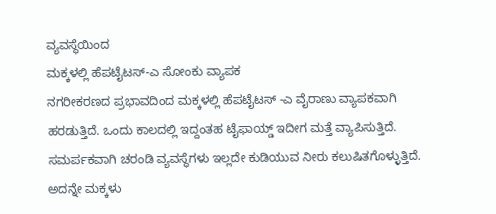ವ್ಯವಸ್ಥೆಯಿಂದ
ಮಕ್ಕಳಲ್ಲಿ ಹೆಪಟೈಟಸ್-ಎ ಸೋಂಕು ವ್ಯಾಪಕ
ನಗರೀಕರಣದ ಪ್ರಭಾವದಿಂದ ಮಕ್ಕಳಲ್ಲಿ ಹೆಪಟೈಟಸ್ -ಎ ವೈರಾಣು ವ್ಯಾಪಕವಾಗಿ ಹರಡುತ್ತಿದೆ. ಒಂದು ಕಾಲದಲ್ಲಿ ಇದ್ದಂತಹ ಟೈಫಾಯ್ಡ್ ಇದೀಗ ಮತ್ತೆ ವ್ಯಾಪಿಸುತ್ತಿದೆ. ಸಮರ್ಪಕವಾಗಿ ಚರಂಡಿ ವ್ಯವಸ್ಥೆಗಳು ಇಲ್ಲದೇ ಕುಡಿಯುವ ನೀರು ಕಲುಷಿತಗೊಳ್ಳುತ್ತಿದೆ. ಅದನ್ನೇ ಮಕ್ಕಳು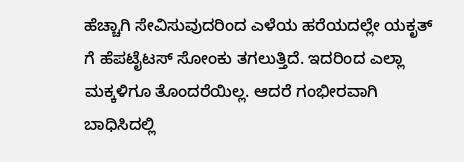ಹೆಚ್ಚಾಗಿ ಸೇವಿಸುವುದರಿಂದ ಎಳೆಯ ಹರೆಯದಲ್ಲೇ ಯಕೃತ್ ಗೆ ಹೆಪಟೈಟಸ್ ಸೋಂಕು ತಗಲುತ್ತಿದೆ. ಇದರಿಂದ ಎಲ್ಲಾ ಮಕ್ಕಳಿಗೂ ತೊಂದರೆಯಿಲ್ಲ. ಆದರೆ ಗಂಭೀರವಾಗಿ ಬಾಧಿಸಿದಲ್ಲಿ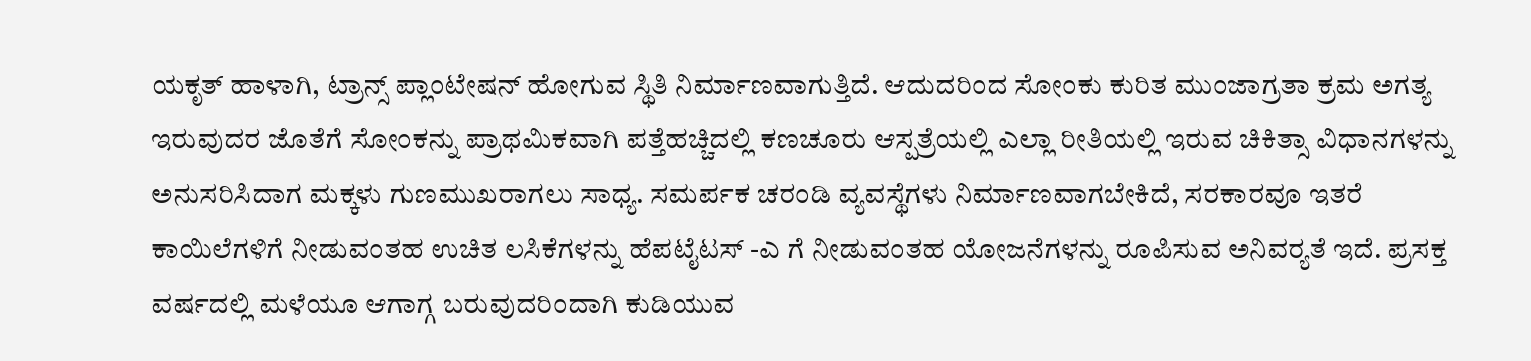ಯಕೃತ್ ಹಾಳಾಗಿ, ಟ್ರಾನ್ಸ್ ಪ್ಲಾಂಟೇಷನ್ ಹೋಗುವ ಸ್ಥಿತಿ ನಿರ್ಮಾಣವಾಗುತ್ತಿದೆ. ಆದುದರಿಂದ ಸೋಂಕು ಕುರಿತ ಮುಂಜಾಗ್ರತಾ ಕ್ರಮ ಅಗತ್ಯ ಇರುವುದರ ಜೊತೆಗೆ ಸೋಂಕನ್ನು ಪ್ರಾಥಮಿಕವಾಗಿ ಪತ್ತೆಹಚ್ಚಿದಲ್ಲಿ ಕಣಚೂರು ಆಸ್ಪತ್ರೆಯಲ್ಲಿ ಎಲ್ಲಾ ರೀತಿಯಲ್ಲಿ ಇರುವ ಚಿಕಿತ್ಸಾ ವಿಧಾನಗಳನ್ನು ಅನುಸರಿಸಿದಾಗ ಮಕ್ಕಳು ಗುಣಮುಖರಾಗಲು ಸಾಧ್ಯ. ಸಮರ್ಪಕ ಚರಂಡಿ ವ್ಯವಸ್ಥೆಗಳು ನಿರ್ಮಾಣವಾಗಬೇಕಿದೆ, ಸರಕಾರವೂ ಇತರೆ ಕಾಯಿಲೆಗಳಿಗೆ ನೀಡುವಂತಹ ಉಚಿತ ಲಸಿಕೆಗಳನ್ನು ಹೆಪಟೈಟಸ್ -ಎ ಗೆ ನೀಡುವಂತಹ ಯೋಜನೆಗಳನ್ನು ರೂಪಿಸುವ ಅನಿವರ‍್ಯತೆ ಇದೆ. ಪ್ರಸಕ್ತ ವರ್ಷದಲ್ಲಿ ಮಳೆಯೂ ಆಗಾಗ್ಗ ಬರುವುದರಿಂದಾಗಿ ಕುಡಿಯುವ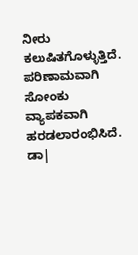ನೀರು ಕಲುಷಿತಗೊಳ್ಳುತ್ತಿದೆ. ಪರಿಣಾಮವಾಗಿ ಸೋಂಕು ವ್ಯಾಪಕವಾಗಿ ಹರಡಲಾರಂಭಿಸಿದೆ.
ಡಾ|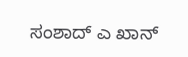ಸಂಶಾದ್ ಎ ಖಾನ್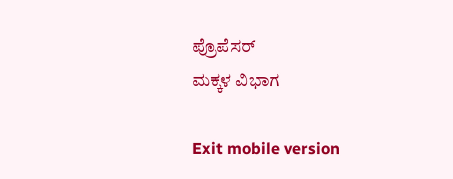ಪ್ರೊಪೆಸರ್
ಮಕ್ಕಳ ವಿಭಾಗ

Exit mobile version